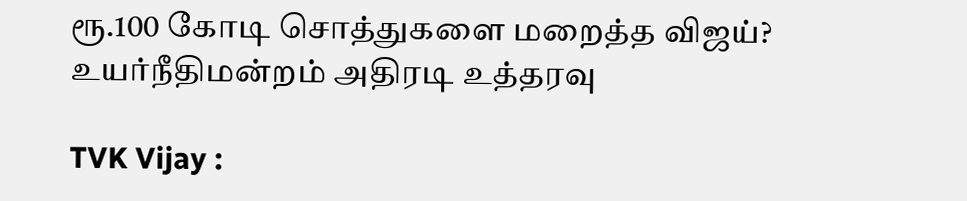ரூ.100 கோடி சொத்துகளை மறைத்த விஜய்? உயர்நீதிமன்றம் அதிரடி உத்தரவு

TVK Vijay :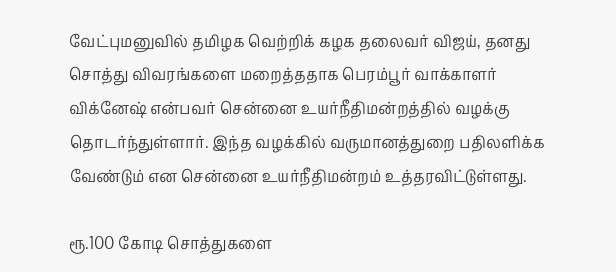வேட்புமனுவில் தமிழக வெற்றிக் கழக தலைவர் விஜய், தனது சொத்து விவரங்களை மறைத்ததாக பெரம்பூர் வாக்காளர் விக்னேஷ் என்பவர் சென்னை உயர்நீதிமன்றத்தில் வழக்கு தொடர்ந்துள்ளார். இந்த வழக்கில் வருமானத்துறை பதிலளிக்க வேண்டும் என சென்னை உயர்நீதிமன்றம் உத்தரவிட்டுள்ளது.

ரூ.100 கோடி சொத்துகளை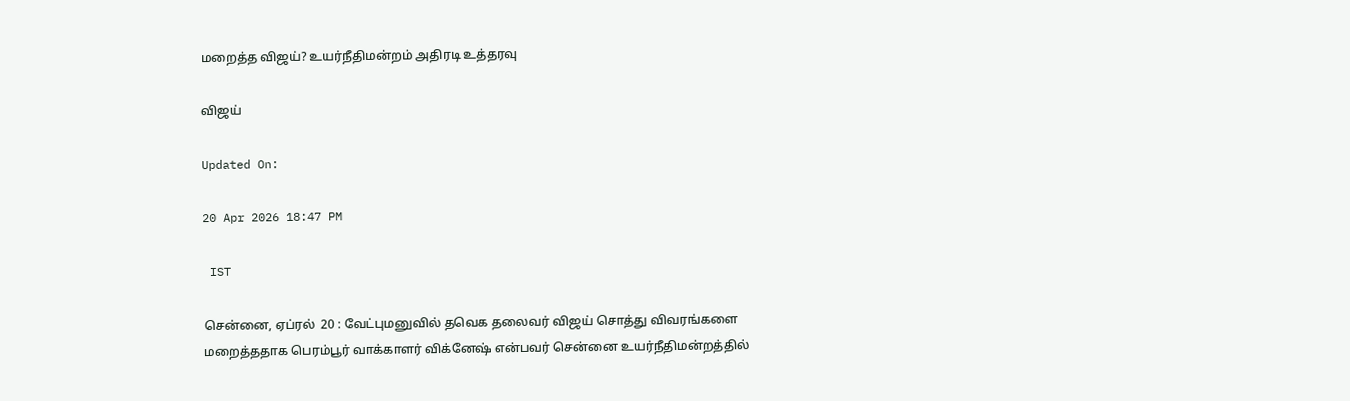மறைத்த விஜய்? உயர்நீதிமன்றம் அதிரடி உத்தரவு

விஜய்

Updated On:

20 Apr 2026 18:47 PM

 IST

சென்னை, ஏப்ரல்  20 : வேட்புமனுவில் தவெக தலைவர் விஜய் சொத்து விவரங்களை மறைத்ததாக பெரம்பூர் வாக்காளர் விக்னேஷ் என்பவர் சென்னை உயர்நீதிமன்றத்தில்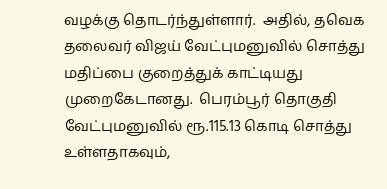வழக்கு தொடர்ந்துள்ளார்.  அதில், தவெக தலைவர் விஜய் வேட்புமனுவில் சொத்து மதிப்பை குறைத்துக் காட்டியது முறைகேடானது.  பெரம்பூர் தொகுதி வேட்புமனுவில் ரூ.115.13 கொடி சொத்து உள்ளதாகவும்,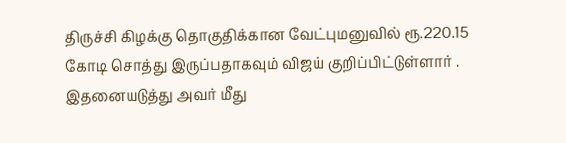திருச்சி கிழக்கு தொகுதிக்கான வேட்புமனுவில் ரூ.220.15 கோடி சொத்து இருப்பதாகவும் விஜய் குறிப்பிட்டுள்ளார் . இதனையடுத்து அவர் மீது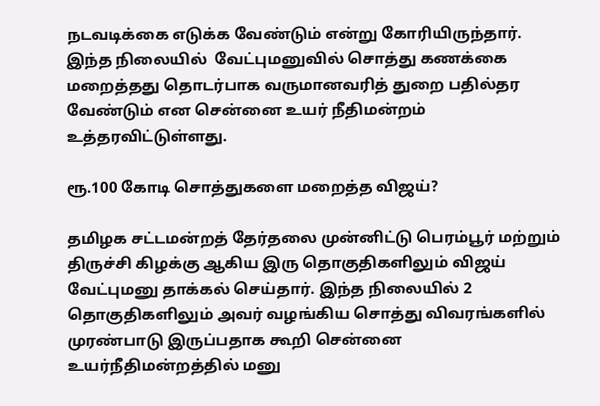நடவடிக்கை எடுக்க வேண்டும் என்று கோரியிருந்தார்.  இந்த நிலையில்  வேட்புமனுவில் சொத்து கணக்கை மறைத்தது தொடர்பாக வருமானவரித் துறை பதில்தர வேண்டும் என சென்னை உயர் நீதிமன்றம் உத்தரவிட்டுள்ளது.

ரூ.100 கோடி சொத்துகளை மறைத்த விஜய்?

தமிழக சட்டமன்றத் தேர்தலை முன்னிட்டு பெரம்பூர் மற்றும் திருச்சி கிழக்கு ஆகிய இரு தொகுதிகளிலும் விஜய் வேட்புமனு தாக்கல் செய்தார். இந்த நிலையில் 2 தொகுதிகளிலும் அவர் வழங்கிய சொத்து விவரங்களில் முரண்பாடு இருப்பதாக கூறி சென்னை உயர்நீதிமன்றத்தில் மனு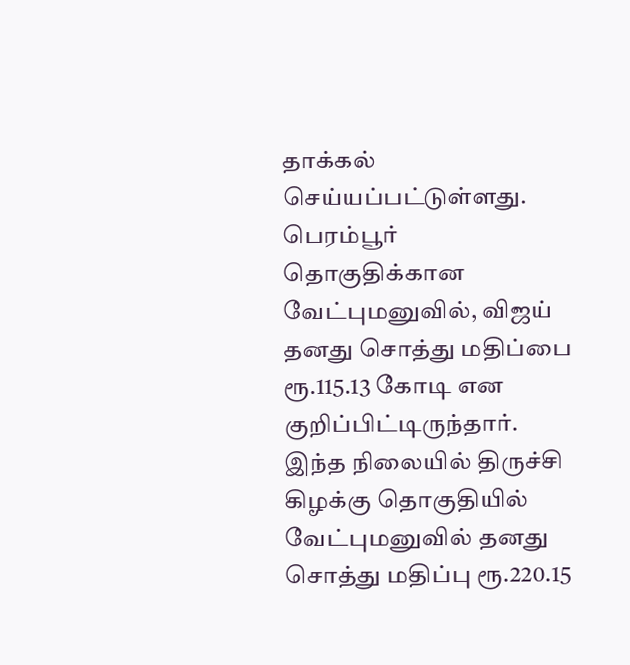தாக்கல் செய்யப்பட்டுள்ளது. பெரம்பூர் தொகுதிக்கான வேட்புமனுவில், விஜய் தனது சொத்து மதிப்பை ரூ.115.13 கோடி என குறிப்பிட்டிருந்தார். இந்த நிலையில் திருச்சி கிழக்கு தொகுதியில் வேட்புமனுவில் தனது சொத்து மதிப்பு ரூ.220.15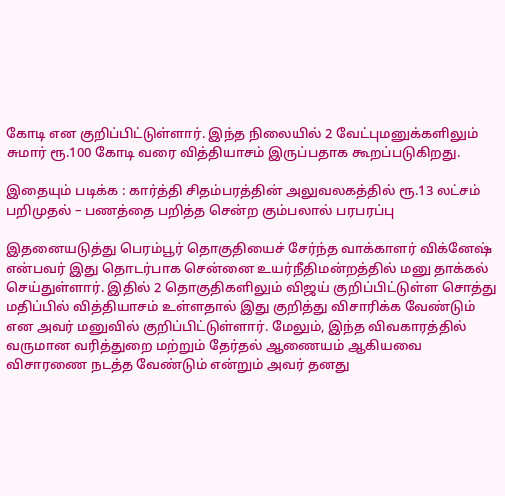கோடி என குறிப்பிட்டுள்ளார். இந்த நிலையில் 2 வேட்புமனுக்களிலும் சுமார் ரூ.100 கோடி வரை வித்தியாசம் இருப்பதாக கூறப்படுகிறது.

இதையும் படிக்க : கார்த்தி சிதம்பரத்தின் அலுவலகத்தில் ரூ.13 லட்சம் பறிமுதல் – பணத்தை பறித்த சென்ற கும்பலால் பரபரப்பு

இதனையடுத்து பெரம்பூர் தொகுதியைச் சேர்ந்த வாக்காளர் விக்னேஷ் என்பவர் இது தொடர்பாக சென்னை உயர்நீதிமன்றத்தில் மனு தாக்கல் செய்துள்ளார். இதில் 2 தொகுதிகளிலும் விஜய் குறிப்பிட்டுள்ள சொத்து மதிப்பில் வித்தியாசம் உள்ளதால் இது குறித்து விசாரிக்க வேண்டும் என அவர் மனுவில் குறிப்பிட்டுள்ளார். மேலும், இந்த விவகாரத்தில் வருமான வரித்துறை மற்றும் தேர்தல் ஆணையம் ஆகியவை விசாரணை நடத்த வேண்டும் என்றும் அவர் தனது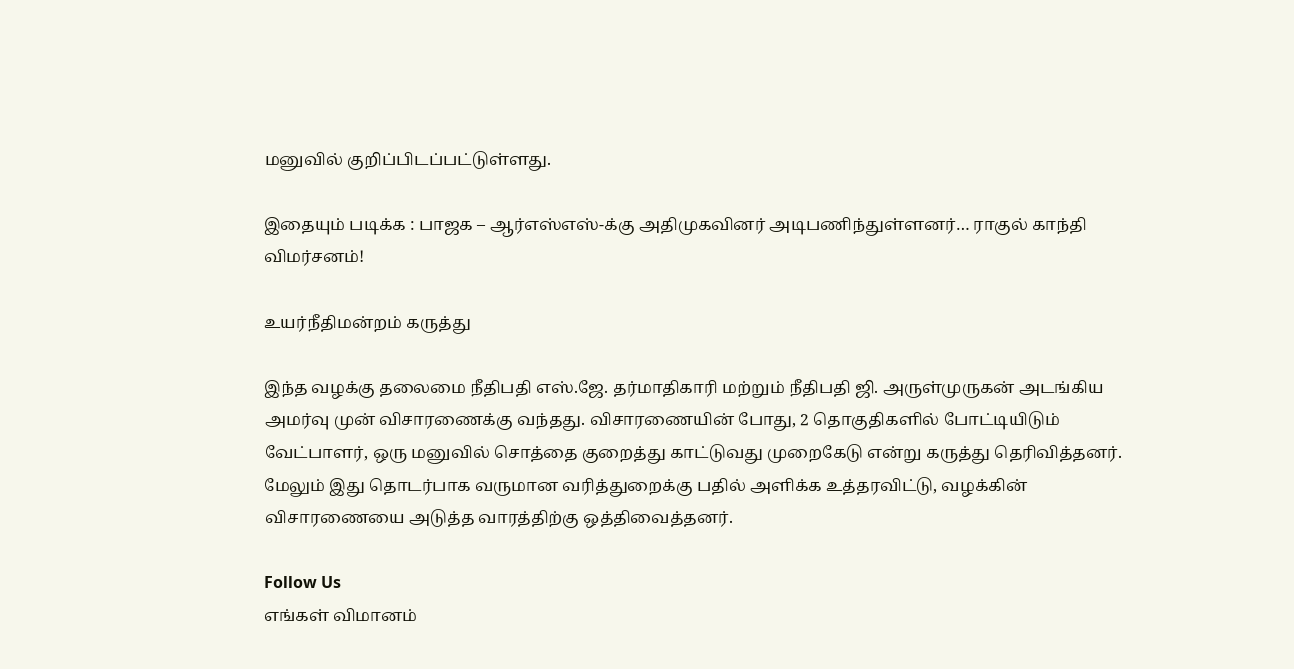மனுவில் குறிப்பிடப்பட்டுள்ளது.

இதையும் படிக்க : பாஜக – ஆர்எஸ்எஸ்-க்கு அதிமுகவினர் அடிபணிந்துள்ளனர்… ராகுல் காந்தி விமர்சனம்!

உயர்நீதிமன்றம் கருத்து

இந்த வழக்கு தலைமை நீதிபதி எஸ்.ஜே. தர்மாதிகாரி மற்றும் நீதிபதி ஜி. அருள்முருகன் அடங்கிய அமர்வு முன் விசாரணைக்கு வந்தது. விசாரணையின் போது, 2 தொகுதிகளில் போட்டியிடும் வேட்பாளர், ஒரு மனுவில் சொத்தை குறைத்து காட்டுவது முறைகேடு என்று கருத்து தெரிவித்தனர். மேலும் இது தொடர்பாக வருமான வரித்துறைக்கு பதில் அளிக்க உத்தரவிட்டு, வழக்கின் விசாரணையை அடுத்த வாரத்திற்கு ஒத்திவைத்தனர்.

Follow Us
எங்கள் விமானம்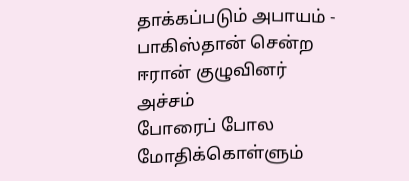தாக்கப்படும் அபாயம் - பாகிஸ்தான் சென்ற ஈரான் குழுவினர் அச்சம்
போரைப் போல மோதிக்கொள்ளும்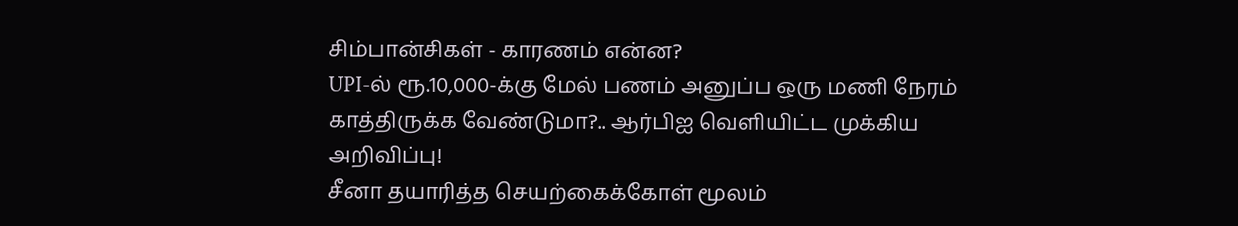சிம்பான்சிகள் - காரணம் என்ன?
UPI-ல் ரூ.10,000-க்கு மேல் பணம் அனுப்ப ஒரு மணி நேரம் காத்திருக்க வேண்டுமா?.. ஆர்பிஐ வெளியிட்ட முக்கிய அறிவிப்பு!
சீனா தயாரித்த செயற்கைக்கோள் மூலம்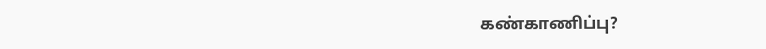கண்காணிப்பு?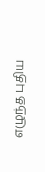எழுந்த புதிய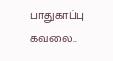பாதுகாப்பு கவலை..